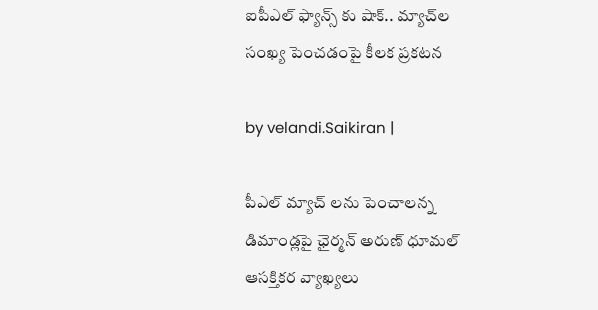ఐపీఎల్ ఫ్యాన్స్ కు షాక్‌.. మ్యాచ్‌ల సంఖ్య పెంచడంపై కీల‌క ప్ర‌క‌ట‌న‌

by velandi.Saikiran |

పీఎల్ మ్యాచ్ ల‌ను పెంచాలన్న డిమాండ్లపై ఛైర్మన్ అరుణ్ ధూమల్ ఆసక్తికర వ్యాఖ్యలు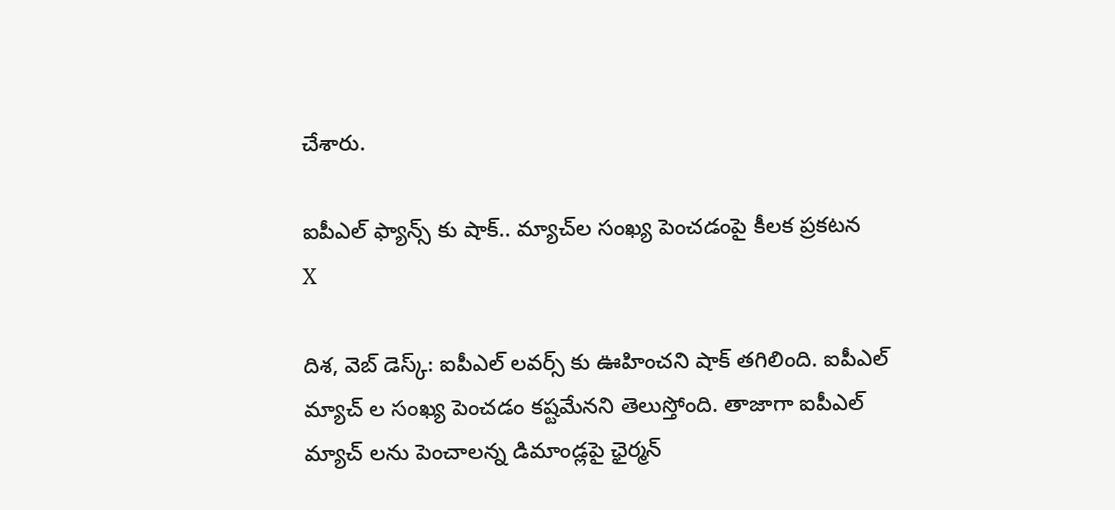చేశారు.

ఐపీఎల్ ఫ్యాన్స్ కు షాక్‌.. మ్యాచ్‌ల సంఖ్య పెంచడంపై కీల‌క ప్ర‌క‌ట‌న‌
X

దిశ‌, వెబ్ డెస్క్‌: ఐపీఎల్ లవర్స్ కు ఊహించని షాక్ తగిలింది. ఐపీఎల్ మ్యాచ్ ల సంఖ్య పెంచడం కష్టమేనని తెలుస్తోంది. తాజాగా ఐపీఎల్ మ్యాచ్ ల‌ను పెంచాలన్న డిమాండ్లపై ఛైర్మన్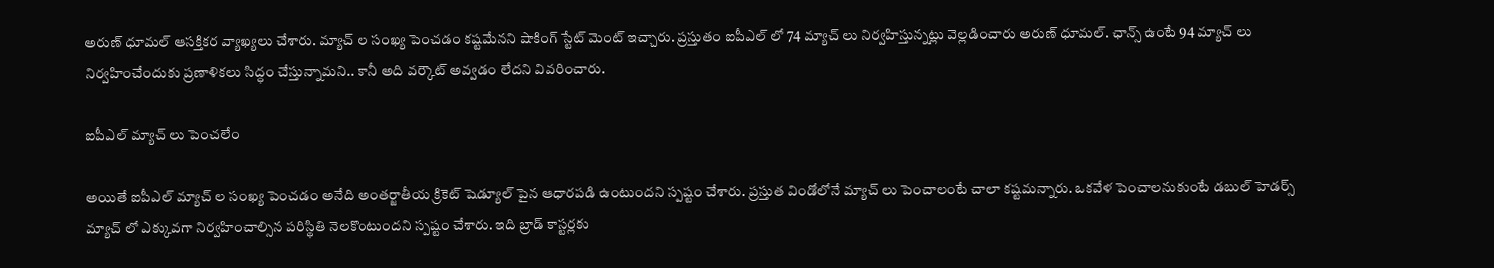అరుణ్ ధూమల్ ఆసక్తికర వ్యాఖ్యలు చేశారు. మ్యాచ్ ల సంఖ్య పెంచడం కష్టమేనని షాకింగ్ స్టేట్ మెంట్ ఇచ్చారు. ప్రస్తుతం ఐపీఎల్ లో 74 మ్యాచ్ లు నిర్వహిస్తున్నట్లు వెల్లడించారు అరుణ్ ధూమల్. ఛాన్స్ ఉంటే 94 మ్యాచ్ లు నిర్వహించేందుకు ప్రణాళికలు సిద్ధం చేస్తున్నామని.. కానీ అది వర్కౌట్ అవ్వడం లేదని వివరించారు.

ఐపీఎల్ మ్యాచ్ లు పెంచ‌లేం

అయితే ఐపీఎల్ మ్యాచ్ ల‌ సంఖ్య పెంచడం అనేది అంతర్జాతీయ క్రికెట్ షెడ్యూల్ పైన ఆధారపడి ఉంటుందని స్పష్టం చేశారు. ప్రస్తుత విండోలోనే మ్యాచ్ లు పెంచాలంటే చాలా కష్టమన్నారు. ఒకవేళ పెంచాలనుకుంటే డబుల్ హెడర్స్ మ్యాచ్ లో ఎక్కువగా నిర్వహించాల్సిన పరిస్థితి నెలకొంటుందని స్పష్టం చేశారు. ఇది బ్రాడ్ కాస్టర్లకు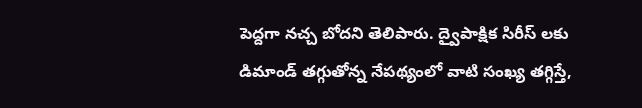పెద్దగా నచ్చ బోదని తెలిపారు. ద్వైపాక్షిక సిరీస్ లకు డిమాండ్ తగ్గుతోన్న‌ నేపథ్యంలో వాటి సంఖ్య తగ్గిస్తే,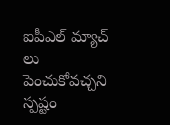ఐపీఎల్ మ్యాచ్ లు పెంచుకోవచ్చని స్పష్టం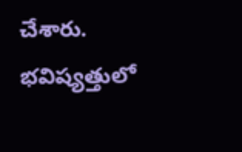చేశారు. భవిష్యత్తులో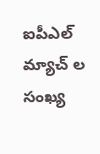ఐపీఎల్ మ్యాచ్ ల సంఖ్య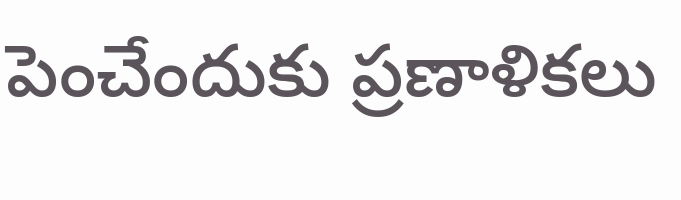పెంచేందుకు ప్ర‌ణాళిక‌లు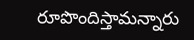రూపొందిస్తామ‌న్నారు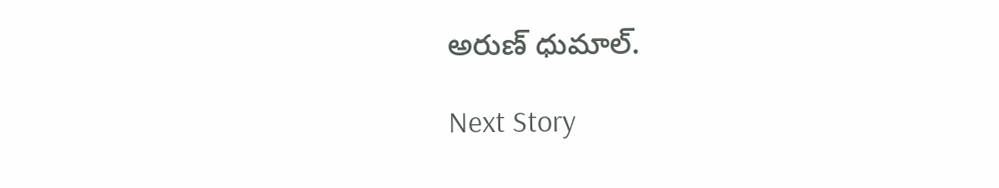అరుణ్ ధుమాల్.

Next Story